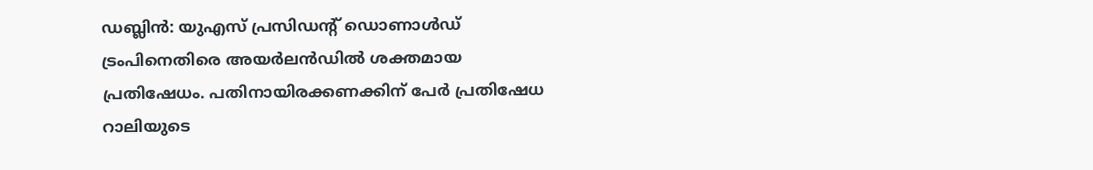ഡബ്ലിൻ: യുഎസ് പ്രസിഡന്റ് ഡൊണാൾഡ് ട്രംപിനെതിരെ അയർലൻഡിൽ ശക്തമായ പ്രതിഷേധം. പതിനായിരക്കണക്കിന് പേർ പ്രതിഷേധ റാലിയുടെ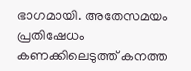ഭാഗമായി. അതേസമയം പ്രതിഷേധം കണക്കിലെടുത്ത് കനത്ത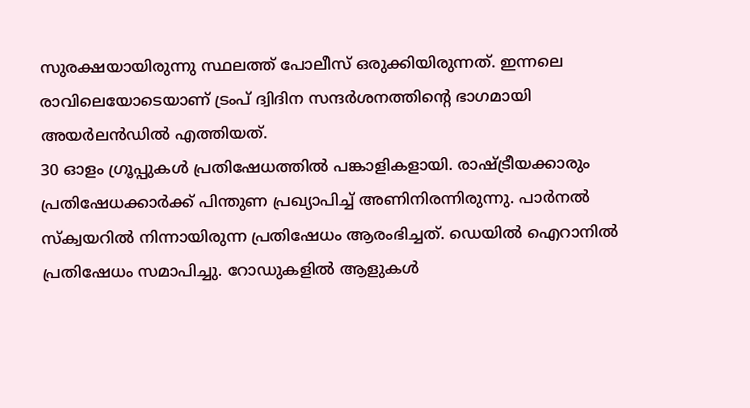സുരക്ഷയായിരുന്നു സ്ഥലത്ത് പോലീസ് ഒരുക്കിയിരുന്നത്. ഇന്നലെ രാവിലെയോടെയാണ് ട്രംപ് ദ്വിദിന സന്ദർശനത്തിന്റെ ഭാഗമായി അയർലൻഡിൽ എത്തിയത്.
30 ഓളം ഗ്രൂപ്പുകൾ പ്രതിഷേധത്തിൽ പങ്കാളികളായി. രാഷ്ട്രീയക്കാരും പ്രതിഷേധക്കാർക്ക് പിന്തുണ പ്രഖ്യാപിച്ച് അണിനിരന്നിരുന്നു. പാർനൽ സ്ക്വയറിൽ നിന്നായിരുന്ന പ്രതിഷേധം ആരംഭിച്ചത്. ഡെയിൽ ഐറാനിൽ പ്രതിഷേധം സമാപിച്ചു. റോഡുകളിൽ ആളുകൾ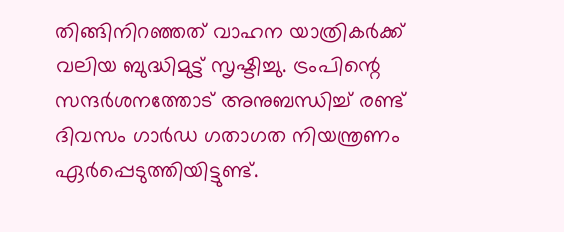തിങ്ങിനിറഞ്ഞത് വാഹന യാത്രികർക്ക് വലിയ ബുദ്ധിമുട്ട് സൃഷ്ടിച്ചു. ട്രംപിന്റെ സന്ദർശനത്തോട് അനുബന്ധിച്ച് രണ്ട് ദിവസം ഗാർഡ ഗതാഗത നിയന്ത്രണം ഏർപ്പെടുത്തിയിട്ടുണ്ട്.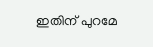ഇതിന് പുറമേ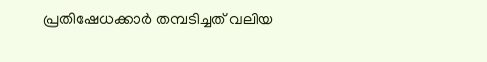പ്രതിഷേധക്കാർ തമ്പടിച്ചത് വലിയ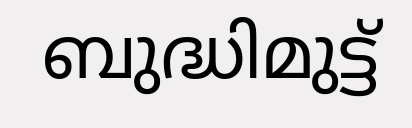ബുദ്ധിമുട്ട്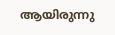ആയിരുന്നു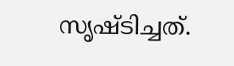സൃഷ്ടിച്ചത്.